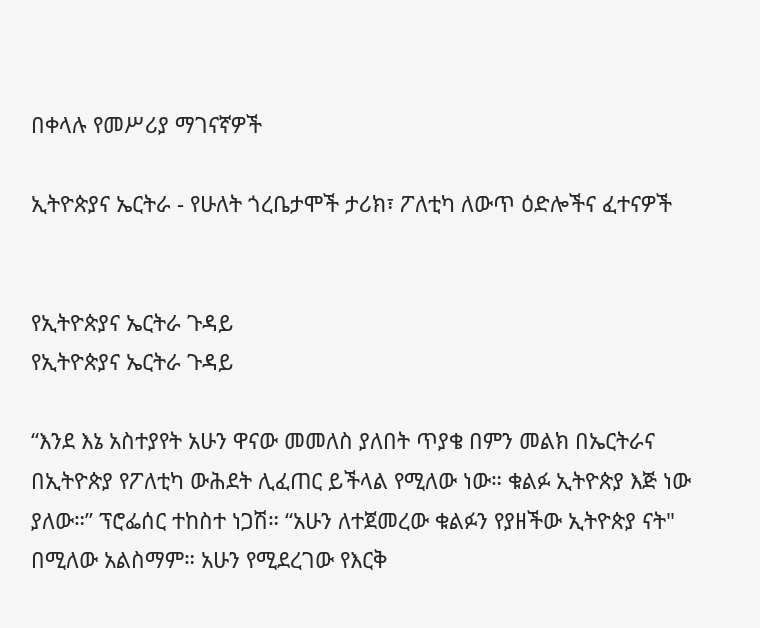በቀላሉ የመሥሪያ ማገናኛዎች

ኢትዮጵያና ኤርትራ - የሁለት ጎረቤታሞች ታሪክ፣ ፖለቲካ ለውጥ ዕድሎችና ፈተናዎች


የኢትዮጵያና ኤርትራ ጉዳይ
የኢትዮጵያና ኤርትራ ጉዳይ

“እንደ እኔ አስተያየት አሁን ዋናው መመለስ ያለበት ጥያቄ በምን መልክ በኤርትራና በኢትዮጵያ የፖለቲካ ውሕደት ሊፈጠር ይችላል የሚለው ነው። ቁልፉ ኢትዮጵያ እጅ ነው ያለው።” ፕሮፌሰር ተከስተ ነጋሽ። “አሁን ለተጀመረው ቁልፉን የያዘችው ኢትዮጵያ ናት" በሚለው አልስማም። አሁን የሚደረገው የእርቅ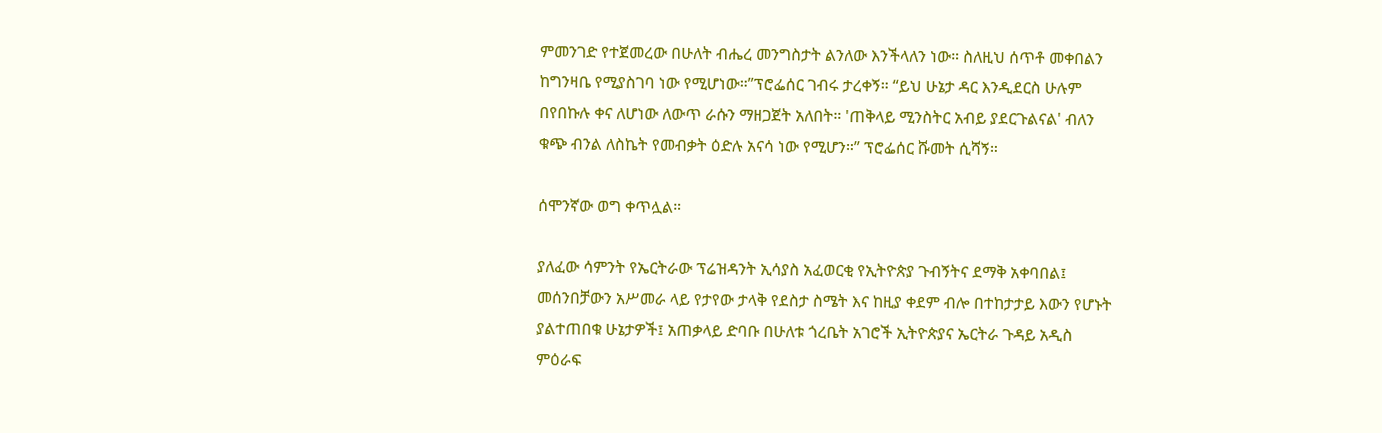ምመንገድ የተጀመረው በሁለት ብሔረ መንግስታት ልንለው እንችላለን ነው። ስለዚህ ሰጥቶ መቀበልን ከግንዛቤ የሚያስገባ ነው የሚሆነው።”ፕሮፌሰር ገብሩ ታረቀኝ። “ይህ ሁኔታ ዳር እንዲደርስ ሁሉም በየበኩሉ ቀና ለሆነው ለውጥ ራሱን ማዘጋጀት አለበት። 'ጠቅላይ ሚንስትር አብይ ያደርጉልናል' ብለን ቁጭ ብንል ለስኬት የመብቃት ዕድሉ አናሳ ነው የሚሆን።” ፕሮፌሰር ሹመት ሲሻኝ።

ሰሞንኛው ወግ ቀጥሏል።

ያለፈው ሳምንት የኤርትራው ፕሬዝዳንት ኢሳያስ አፈወርቂ የኢትዮጵያ ጉብኝትና ደማቅ አቀባበል፤ መሰንበቻውን አሥመራ ላይ የታየው ታላቅ የደስታ ስሜት እና ከዚያ ቀደም ብሎ በተከታታይ እውን የሆኑት ያልተጠበቁ ሁኔታዎች፤ አጠቃላይ ድባቡ በሁለቱ ጎረቤት አገሮች ኢትዮጵያና ኤርትራ ጉዳይ አዲስ ምዕራፍ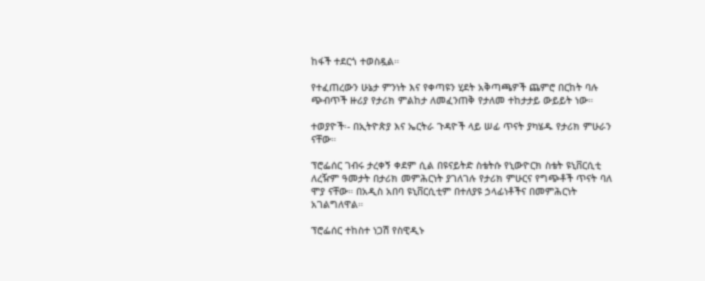ከፋች ተደርጎ ተወስዷል።

የተፈጠረውን ሁኔታ ምንነት እና የቀጣዩን ሂደት አቅጣጫዎች ጨምሮ በርከት ባሉ ጭብጥች ዙሪያ የታሪክ ምልከታ ለመፈንጠቅ የታለመ ተከታታይ ውይይት ነው።

ተወያዮች፡- በኢትዮጵያ እና ኤርትራ ጉዳዮች ላይ ሠፊ ጥናት ያካሄዱ የታሪክ ምሁራን ናቸው።

ፕሮፌሰር ገብሩ ታረቀኝ ቀደም ሲል በዩናይትድ ስቴትሱ የኒውዮርክ ስቴት ዩኒቨርሲቲ ለረዥም ዓመታት በታሪክ መምሕርነት ያገለገሉ የታሪክ ምሁርና የግጭቶች ጥናት ባለ ሞያ ናቸው። በአዲስ አበባ ዩኒቨርሲቲም በተለያዩ ኃላፊነቶችና በመምሕርነት አገልግለዋል።

ፕሮፌሰር ተከስተ ነጋሽ የስዊዲኑ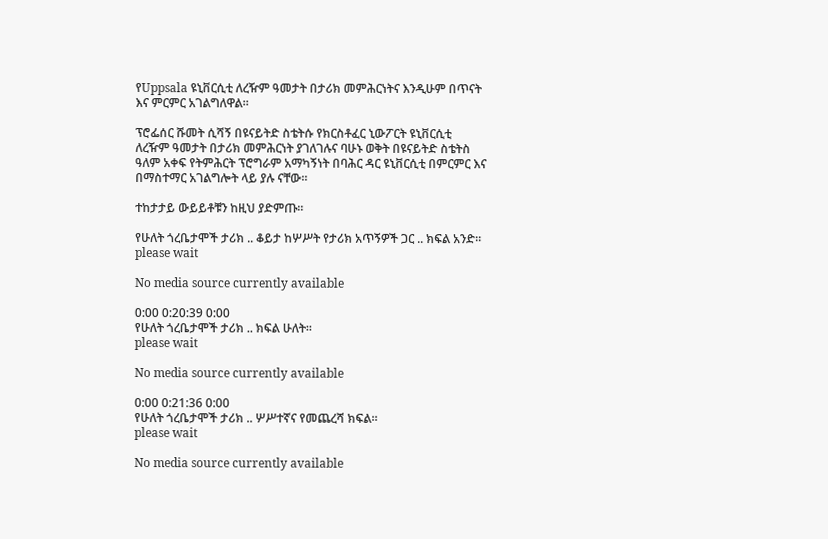የUppsala ዩኒቨርሲቲ ለረዥም ዓመታት በታሪክ መምሕርነትና እንዲሁም በጥናት እና ምርምር አገልግለዋል።

ፕሮፌሰር ሹመት ሲሻኝ በዩናይትድ ስቴትሱ የክርስቶፈር ኒውፖርት ዩኒቨርሲቲ ለረዥም ዓመታት በታሪክ መምሕርነት ያገለገሉና ባሁኑ ወቅት በዩናይትድ ስቴትስ ዓለም አቀፍ የትምሕርት ፕሮግራም አማካኝነት በባሕር ዳር ዩኒቨርሲቲ በምርምር እና በማስተማር አገልግሎት ላይ ያሉ ናቸው።

ተከታታይ ውይይቶቹን ከዚህ ያድምጡ።

የሁለት ጎረቤታሞች ታሪክ .. ቆይታ ከሦሥት የታሪክ አጥኝዎች ጋር .. ክፍል አንድ።
please wait

No media source currently available

0:00 0:20:39 0:00
የሁለት ጎረቤታሞች ታሪክ .. ክፍል ሁለት።
please wait

No media source currently available

0:00 0:21:36 0:00
የሁለት ጎረቤታሞች ታሪክ .. ሦሥተኛና የመጨረሻ ክፍል።
please wait

No media source currently available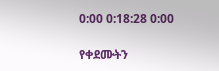0:00 0:18:28 0:00

የቀደሙትን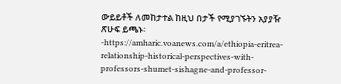ውይይቶች ለመከታተል ከዚህ በታች የሚያገኙትን አያያዥ ጽሁፍ ይጫኑ፡-https://amharic.voanews.com/a/ethiopia-eritrea-relationship-historical-perspectives-with-professors-shumet-sishagne-and-professor-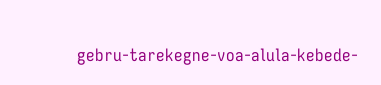gebru-tarekegne-voa-alula-kebede-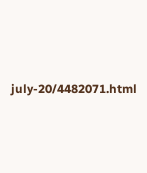july-20/4482071.html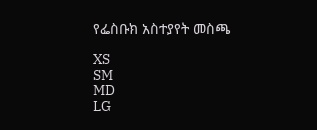የፌስቡክ አስተያየት መስጫ

XS
SM
MD
LG